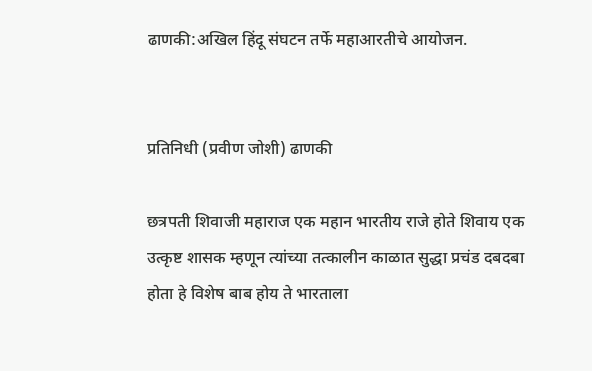ढाणकी:अखिल हिंदू संघटन तर्फे महाआरतीचे आयोजन.


प्रतिनिधी (प्रवीण जोशी) ढाणकी

छत्रपती शिवाजी महाराज एक महान भारतीय राजे होते शिवाय एक उत्कृष्ट शासक म्हणून त्यांच्या तत्कालीन काळात सुद्धा प्रचंड दबदबा होता हे विशेष बाब होय ते भारताला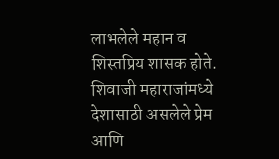लाभलेले महान व शिस्तप्रिय शासक होते. शिवाजी महाराजांमध्ये देशासाठी असलेले प्रेम आणि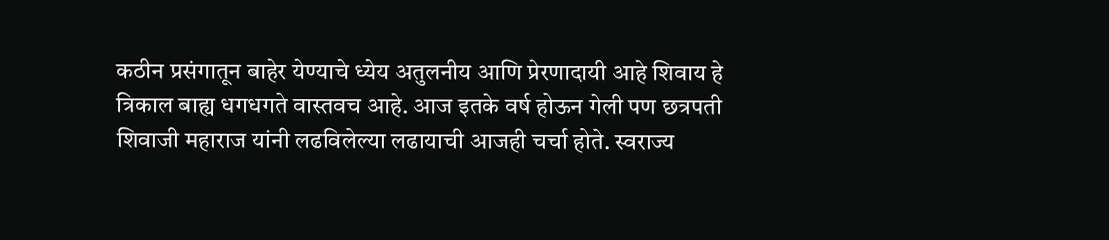कठीन प्रसंगातून बाहेर येण्याचे ध्येय अतुलनीय आणि प्रेरणादायी आहे शिवाय हे त्रिकाल बाह्य धगधगते वास्तवच आहे. आज इतके वर्ष होऊन गेली पण छत्रपती शिवाजी महाराज यांनी लढविलेल्या लढायाची आजही चर्चा होते. स्वराज्य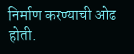निर्माण करण्याची ओढ होती.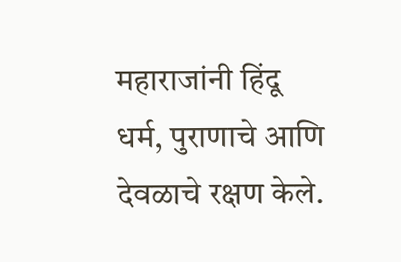महाराजांनी हिंदू धर्म, पुराणाचे आणि देवळाचे रक्षण केले.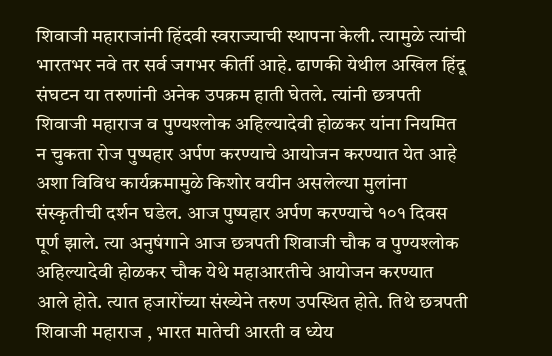शिवाजी महाराजांनी हिंदवी स्वराज्याची स्थापना केली. त्यामुळे त्यांची भारतभर नवे तर सर्व जगभर कीर्ती आहे. ढाणकी येथील अखिल हिंदू संघटन या तरुणांनी अनेक उपक्रम हाती घेतले. त्यांनी छत्रपती शिवाजी महाराज व पुण्यश्लोक अहिल्यादेवी होळकर यांना नियमित न चुकता रोज पुष्पहार अर्पण करण्याचे आयोजन करण्यात येत आहे अशा विविध कार्यक्रमामुळे किशोर वयीन असलेल्या मुलांना संस्कृतीची दर्शन घडेल. आज पुष्पहार अर्पण करण्याचे १०१ दिवस पूर्ण झाले. त्या अनुषंगाने आज छत्रपती शिवाजी चौक व पुण्यश्लोक अहिल्यादेवी होळकर चौक येथे महाआरतीचे आयोजन करण्यात आले होते. त्यात हजारोंच्या संख्येने तरुण उपस्थित होते. तिथे छत्रपती शिवाजी महाराज , भारत मातेची आरती व ध्येय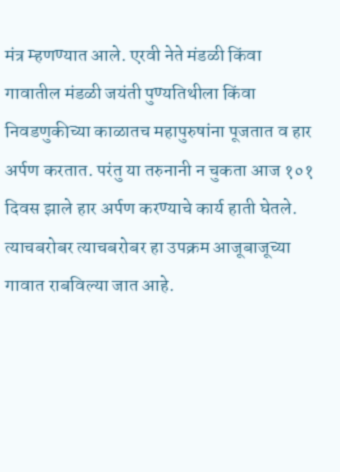मंत्र म्हणण्यात आले. एरवी नेते मंडळी किंवा गावातील मंडळी जयंती पुण्यतिथीला किंवा निवडणुकीच्या काळातच महापुरुषांना पूजतात व हार अर्पण करतात. परंतु या तरुनानी न चुकता आज १०१ दिवस झाले हार अर्पण करण्याचे कार्य हाती घेतले. त्याचबरोबर त्याचबरोबर हा उपक्रम आजूबाजूच्या गावात राबविल्या जात आहे.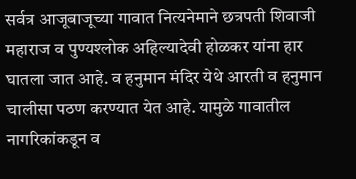सर्वत्र आजूबाजूच्या गावात नित्यनेमाने छत्रपती शिवाजी महाराज व पुण्यश्लोक अहिल्यादेवी होळकर यांना हार घातला जात आहे. व हनुमान मंदिर येथे आरती व हनुमान चालीसा पठण करण्यात येत आहे. यामुळे गावातील नागरिकांकडून व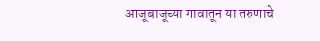आजूबाजूच्या गावातून या तरुणाचे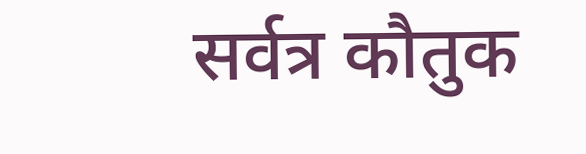सर्वत्र कौतुक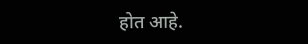होत आहे.